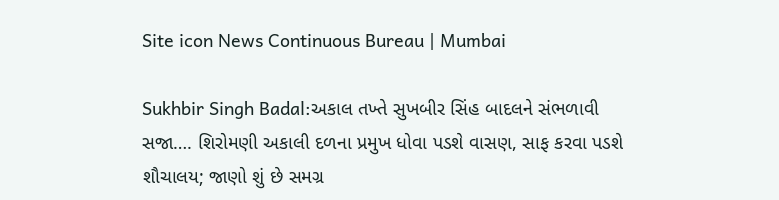Site icon News Continuous Bureau | Mumbai

Sukhbir Singh Badal:અકાલ તખ્તે સુખબીર સિંહ બાદલને સંભળાવી સજા…. શિરોમણી અકાલી દળના પ્રમુખ ધોવા પડશે વાસણ, સાફ કરવા પડશે શૌચાલય; જાણો શું છે સમગ્ર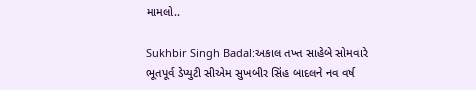મામલો..

Sukhbir Singh Badal:અકાલ તખ્ત સાહેબે સોમવારે ભૂતપૂર્વ ડેપ્યુટી સીએમ સુખબીર સિંહ બાદલને નવ વર્ષ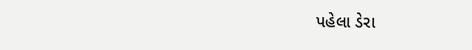પહેલા ડેરા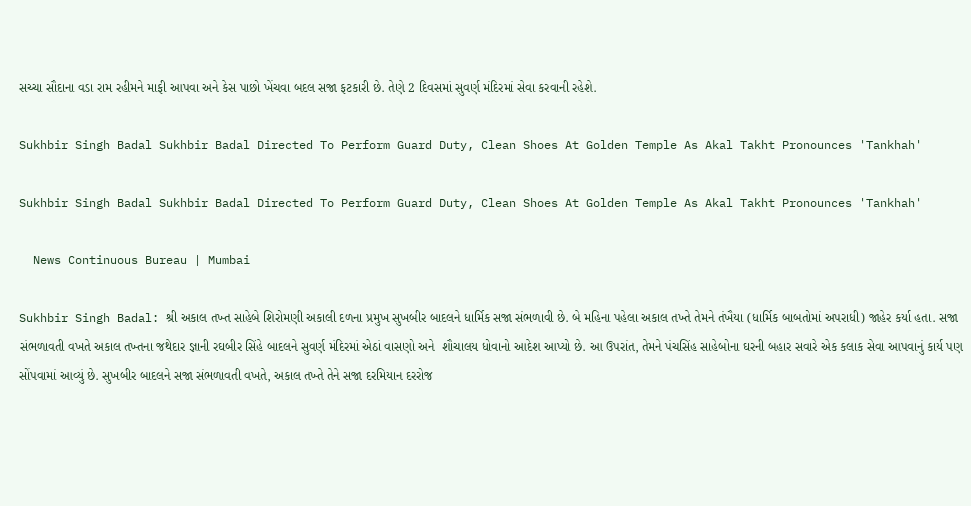સચ્ચા સૌદાના વડા રામ રહીમને માફી આપવા અને કેસ પાછો ખેંચવા બદલ સજા ફટકારી છે. તેણે 2 દિવસમાં સુવર્ણ મંદિરમાં સેવા કરવાની રહેશે.

Sukhbir Singh Badal Sukhbir Badal Directed To Perform Guard Duty, Clean Shoes At Golden Temple As Akal Takht Pronounces 'Tankhah'

Sukhbir Singh Badal Sukhbir Badal Directed To Perform Guard Duty, Clean Shoes At Golden Temple As Akal Takht Pronounces 'Tankhah'

  News Continuous Bureau | Mumbai

Sukhbir Singh Badal: શ્રી અકાલ તખ્ત સાહેબે શિરોમણી અકાલી દળના પ્રમુખ સુખબીર બાદલને ધાર્મિક સજા સંભળાવી છે. બે મહિના પહેલા અકાલ તખ્તે તેમને તંખૈયા (ધાર્મિક બાબતોમાં અપરાધી) જાહેર કર્યા હતા. સજા સંભળાવતી વખતે અકાલ તખ્તના જથેદાર જ્ઞાની રઘબીર સિંહે બાદલને સુવર્ણ મંદિરમાં એઠાં વાસણો અને  શૌચાલય ધોવાનો આદેશ આપ્યો છે. આ ઉપરાંત, તેમને પંચસિંહ સાહેબોના ઘરની બહાર સવારે એક કલાક સેવા આપવાનું કાર્ય પણ સોંપવામાં આવ્યું છે. સુખબીર બાદલને સજા સંભળાવતી વખતે, અકાલ તખ્તે તેને સજા દરમિયાન દરરોજ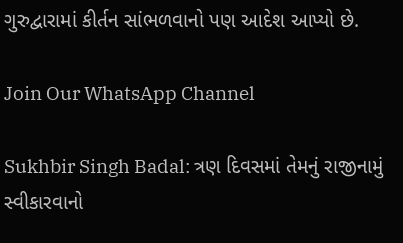ગુરુદ્વારામાં કીર્તન સાંભળવાનો પણ આદેશ આપ્યો છે.

Join Our WhatsApp Channel

Sukhbir Singh Badal: ત્રણ દિવસમાં તેમનું રાજીનામું સ્વીકારવાનો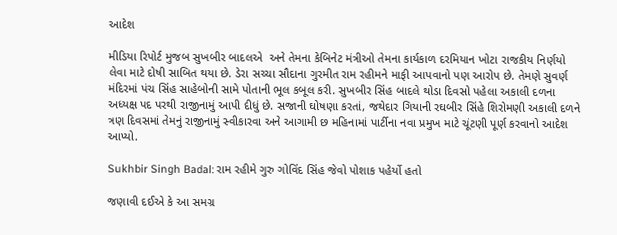આદેશ

મીડિયા રિપોર્ટ મુજબ સુખબીર બાદલએ  અને તેમના કેબિનેટ મંત્રીઓ તેમના કાર્યકાળ દરમિયાન ખોટા રાજકીય નિર્ણયો લેવા માટે દોષી સાબિત થયા છે. ડેરા સચ્ચા સૌદાના ગુરમીત રામ રહીમને માફી આપવાનો પણ આરોપ છે. તેમણે સુવર્ણ મંદિરમાં પંચ સિંહ સાહેબોની સામે પોતાની ભૂલ કબૂલ કરી. સુખબીર સિંહ બાદલે થોડા દિવસો પહેલા અકાલી દળના અધ્યક્ષ પદ પરથી રાજીનામું આપી દીધું છે. સજાની ઘોષણા કરતાં, જથેદાર ગિયાની રઘબીર સિંહે શિરોમણી અકાલી દળને ત્રણ દિવસમાં તેમનું રાજીનામું સ્વીકારવા અને આગામી છ મહિનામાં પાર્ટીના નવા પ્રમુખ માટે ચૂંટણી પૂર્ણ કરવાનો આદેશ આપ્યો.

Sukhbir Singh Badal: રામ રહીમે ગુરુ ગોવિંદ સિંહ જેવો પોશાક પહેર્યો હતો

જણાવી દઈએ કે આ સમગ્ર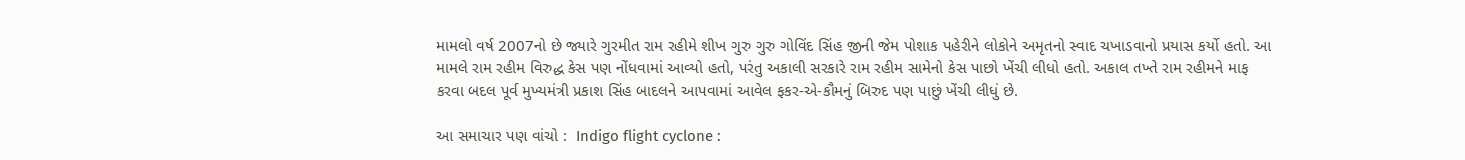મામલો વર્ષ 2007નો છે જ્યારે ગુરમીત રામ રહીમે શીખ ગુરુ ગુરુ ગોવિંદ સિંહ જીની જેમ પોશાક પહેરીને લોકોને અમૃતનો સ્વાદ ચખાડવાનો પ્રયાસ કર્યો હતો. આ મામલે રામ રહીમ વિરુદ્ધ કેસ પણ નોંધવામાં આવ્યો હતો, પરંતુ અકાલી સરકારે રામ રહીમ સામેનો કેસ પાછો ખેંચી લીધો હતો. અકાલ તખ્તે રામ રહીમને માફ કરવા બદલ પૂર્વ મુખ્યમંત્રી પ્રકાશ સિંહ બાદલને આપવામાં આવેલ ફકર-એ-કૌમનું બિરુદ પણ પાછું ખેંચી લીધું છે.

આ સમાચાર પણ વાંચો :  Indigo flight cyclone :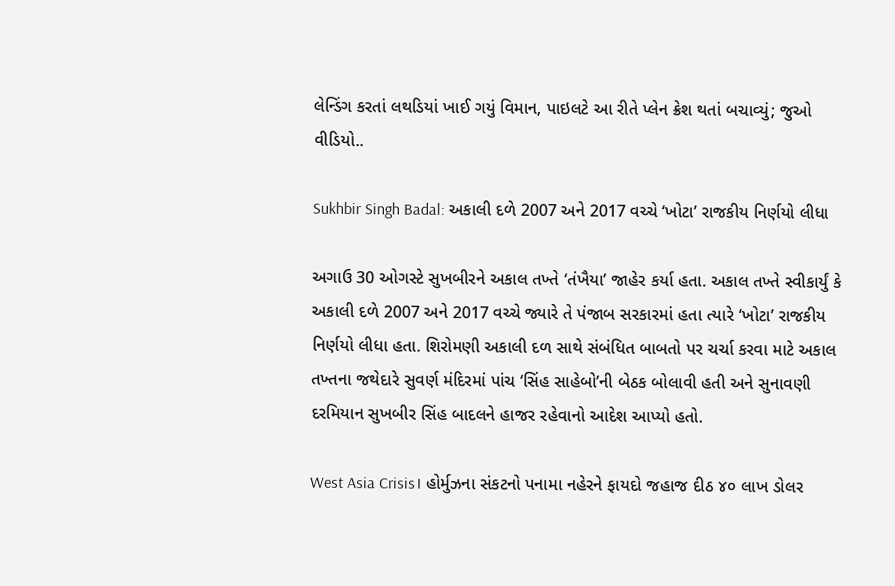લેન્ડિંગ કરતાં લથડિયાં ખાઈ ગયું વિમાન, પાઇલટે આ રીતે પ્લેન ક્રેશ થતાં બચાવ્યું; જુઓ વીડિયો..

Sukhbir Singh Badal: અકાલી દળે 2007 અને 2017 વચ્ચે ‘ખોટા’ રાજકીય નિર્ણયો લીધા

અગાઉ 30 ઓગસ્ટે સુખબીરને અકાલ તખ્તે ‘તંખૈયા’ જાહેર કર્યા હતા. અકાલ તખ્તે સ્વીકાર્યું કે અકાલી દળે 2007 અને 2017 વચ્ચે જ્યારે તે પંજાબ સરકારમાં હતા ત્યારે ‘ખોટા’ રાજકીય નિર્ણયો લીધા હતા. શિરોમણી અકાલી દળ સાથે સંબંધિત બાબતો પર ચર્ચા કરવા માટે અકાલ તખ્તના જથેદારે સુવર્ણ મંદિરમાં પાંચ ‘સિંહ સાહેબો’ની બેઠક બોલાવી હતી અને સુનાવણી દરમિયાન સુખબીર સિંહ બાદલને હાજર રહેવાનો આદેશ આપ્યો હતો.

West Asia Crisis। હોર્મુઝના સંકટનો પનામા નહેરને ફાયદો જહાજ દીઠ ૪૦ લાખ ડોલર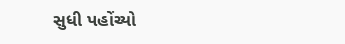સુધી પહોંચ્યો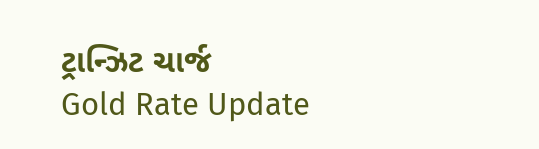ટ્રાન્ઝિટ ચાર્જ
Gold Rate Update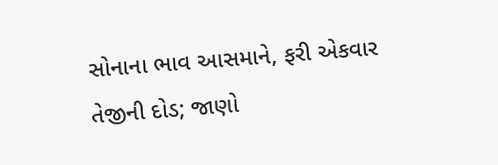સોનાના ભાવ આસમાને, ફરી એકવાર તેજીની દોડ; જાણો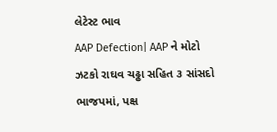લેટેસ્ટ ભાવ
AAP Defection| AAP ને મોટો ઝટકો રાઘવ ચઢ્ઢા સહિત ૩ સાંસદો ભાજપમાં, પક્ષ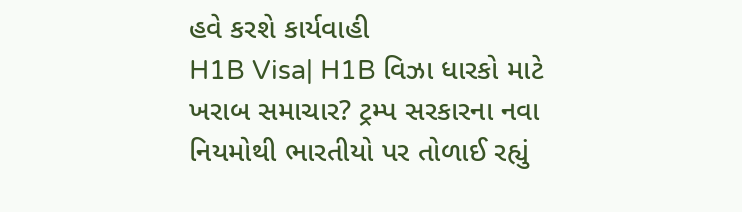હવે કરશે કાર્યવાહી
H1B Visa| H1B વિઝા ધારકો માટે ખરાબ સમાચાર? ટ્રમ્પ સરકારના નવા નિયમોથી ભારતીયો પર તોળાઈ રહ્યું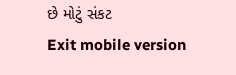છે મોટું સંકટ
Exit mobile version